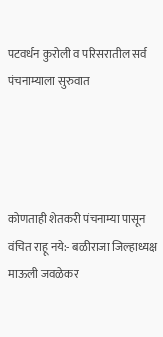पटवर्धन कुरोली व परिसरातील सर्व पंचनाम्याला सुरुवात




कोणताही शेतकरी पंचनाम्या पासून वंचित राहू नये:- बळीराजा जिल्हाध्यक्ष माऊली जवळेकर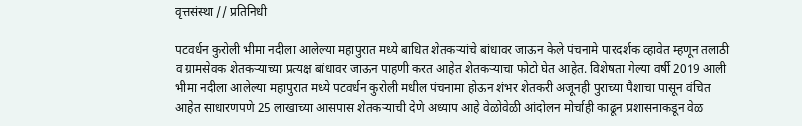वृत्तसंस्था // प्रतिनिधी

पटवर्धन कुरोली भीमा नदीला आलेल्या महापुरात मध्ये बाधित शेतकऱ्यांचे बांधावर जाऊन केले पंचनामे पारदर्शक व्हावेत म्हणून तलाठी व ग्रामसेवक शेतकऱ्याच्या प्रत्यक्ष बांधावर जाऊन पाहणी करत आहेत शेतकऱ्याचा फोटो घेत आहेत. विशेषता गेल्या वर्षी 2019 आली भीमा नदीला आलेल्या महापुरात मध्ये पटवर्धन कुरोली मधील पंचनामा होऊन शंभर शेतकरी अजूनही पुराच्या पैशाचा पासून वंचित आहेत साधारणपणे 25 लाखाच्या आसपास शेतकऱ्याची देणे अध्याप आहे वेळोवेळी आंदोलन मोर्चाही काढून प्रशासनाकडून वेळ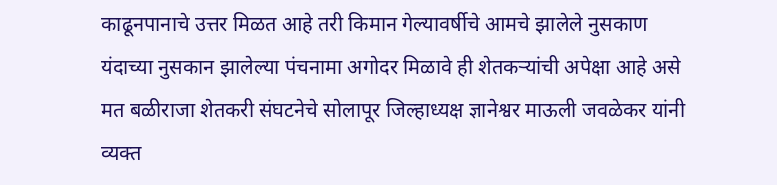काढूनपानाचे उत्तर मिळत आहे तरी किमान गेल्यावर्षीचे आमचे झालेले नुसकाण यंदाच्या नुसकान झालेल्या पंचनामा अगोदर मिळावे ही शेतकऱ्यांची अपेक्षा आहे असे मत बळीराजा शेतकरी संघटनेचे सोलापूर जिल्हाध्यक्ष ज्ञानेश्वर माऊली जवळेकर यांनी व्यक्त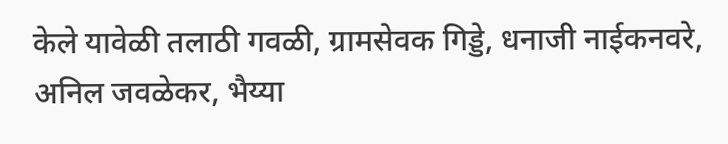केले यावेळी तलाठी गवळी, ग्रामसेवक गिड्डे, धनाजी नाईकनवरे, अनिल जवळेकर, भैय्या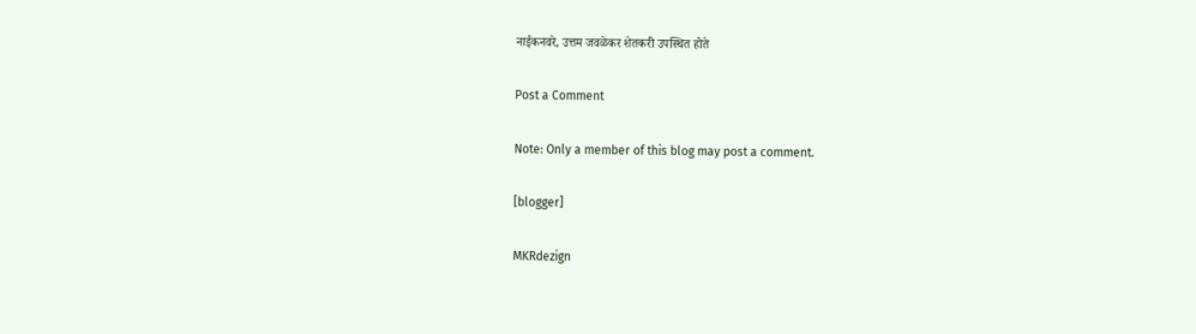नाईकनवरे, उत्तम जवळेकर शेतकरी उपस्थित होते

Post a Comment

Note: Only a member of this blog may post a comment.

[blogger]

MKRdezign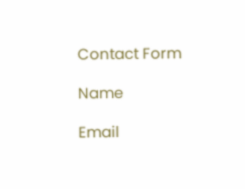Contact Form

Name

Email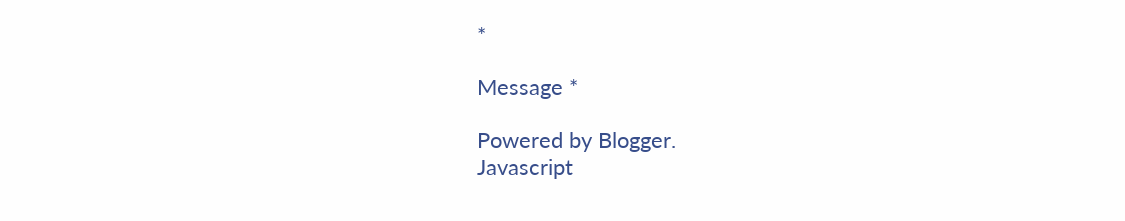*

Message *

Powered by Blogger.
Javascript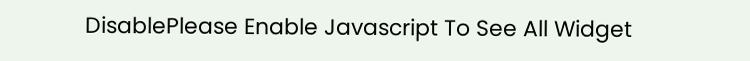DisablePlease Enable Javascript To See All Widget